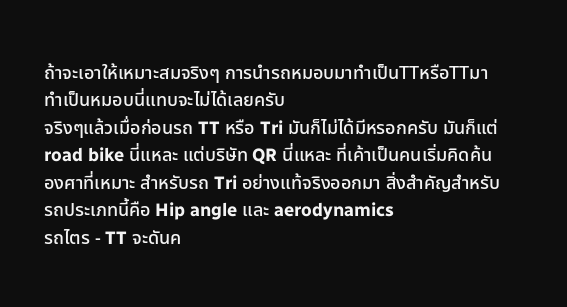ถ้าจะเอาให้เหมาะสมจริงๆ การนำรถหมอบมาทำเป็นTTหรือTTมาทำเป็นหมอบนี่แทบจะไม่ได้เลยครับ
จริงๆแล้วเมื่อก่อนรถ TT หรือ Tri มันก็ไม่ได้มีหรอกครับ มันก็แต่ road bike นี่แหละ แต่บริษัท QR นี่แหละ ที่เค้าเป็นคนเริ่มคิดค้นองศาที่เหมาะ สำหรับรถ Tri อย่างแท้จริงออกมา สิ่งสำคัญสำหรับรถประเภทนี้คือ Hip angle และ aerodynamics
รถไตร - TT จะดันค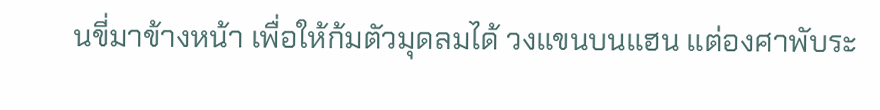นขี่มาข้างหน้า เพื่อให้ก้มตัวมุดลมได้ วงแขนบนแฮน แต่องศาพับระ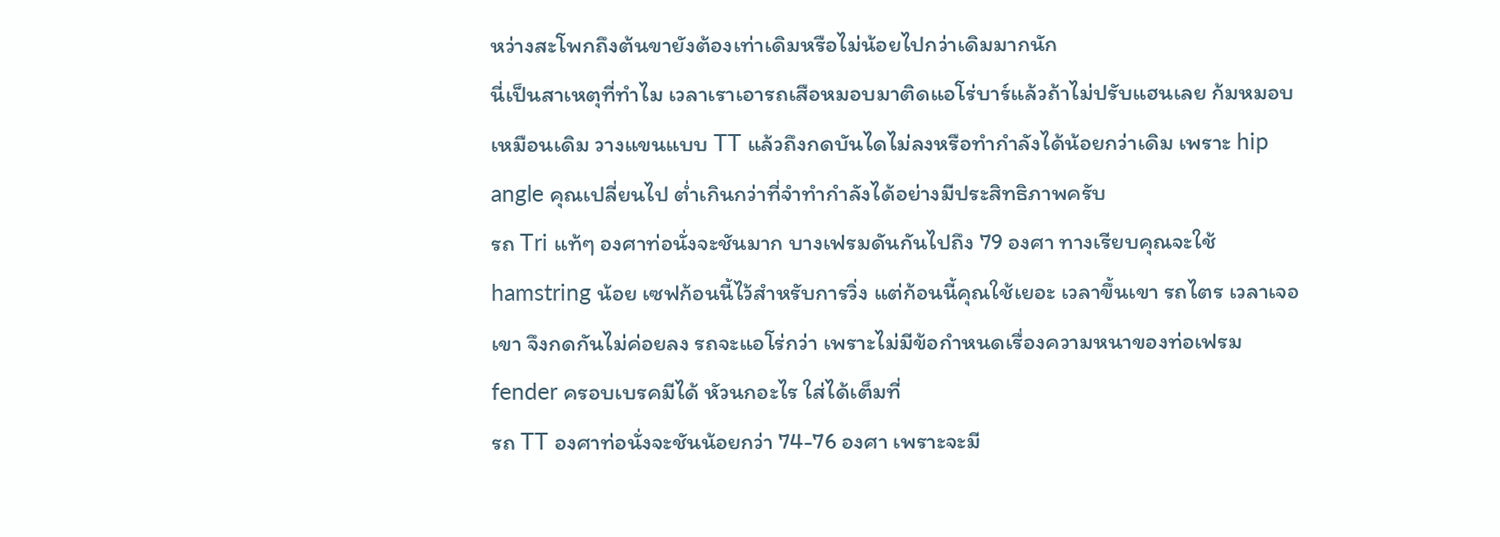หว่างสะโพกถึงต้นขายังต้องเท่าเดิมหรือไม่น้อยไปกว่าเดิมมากนัก
นี่เป็นสาเหตุที่ทำไม เวลาเราเอารถเสือหมอบมาติดแอโร่บาร์แล้วถ้าไม่ปรับแฮนเลย ก้มหมอบเหมือนเดิม วางแขนแบบ TT แล้วถึงกดบันไดไม่ลงหรือทำกำลังได้น้อยกว่าเดิม เพราะ hip angle คุณเปลี่ยนไป ต่ำเกินกว่าที่จำทำกำลังได้อย่างมีประสิทธิภาพครับ
รถ Tri แท้ๆ องศาท่อนั่งจะชันมาก บางเฟรมดันกันไปถึง 79 องศา ทางเรียบคุณจะใช้ hamstring น้อย เซฟก้อนนี้ไว้สำหรับการวิ่ง แต่ก้อนนี้คุณใช้เยอะ เวลาขึ้นเขา รถไตร เวลาเจอเขา จึงกดกันไม่ค่อยลง รถจะแอโร่กว่า เพราะไม่มีข้อกำหนดเรื่องความหนาของท่อเฟรม fender ครอบเบรคมีได้ หัวนกอะไร ใส่ได้เต็มที่
รถ TT องศาท่อนั่งจะชันน้อยกว่า 74-76 องศา เพราะจะมี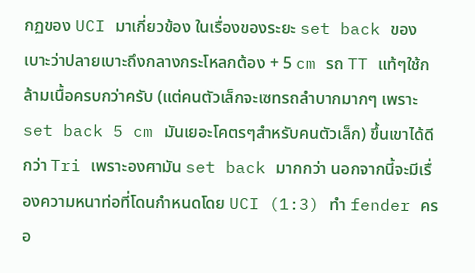กฏของ UCI มาเกี่ยวข้อง ในเรื่องของระยะ set back ของเบาะว่าปลายเบาะถึงกลางกระโหลกต้อง + 5 cm รถ TT แท้ๆใช้กล้ามเนื้อครบกว่าครับ (แต่คนตัวเล็กจะเซทรถลำบากมากๆ เพราะ set back 5 cm มันเยอะโคตรๆสำหรับคนตัวเล็ก) ขึ้นเขาได้ดีกว่า Tri เพราะองศามัน set back มากกว่า นอกจากนี้จะมีเรื่องความหนาท่อที่โดนกำหนดโดย UCI (1:3) ทำ fender ครอ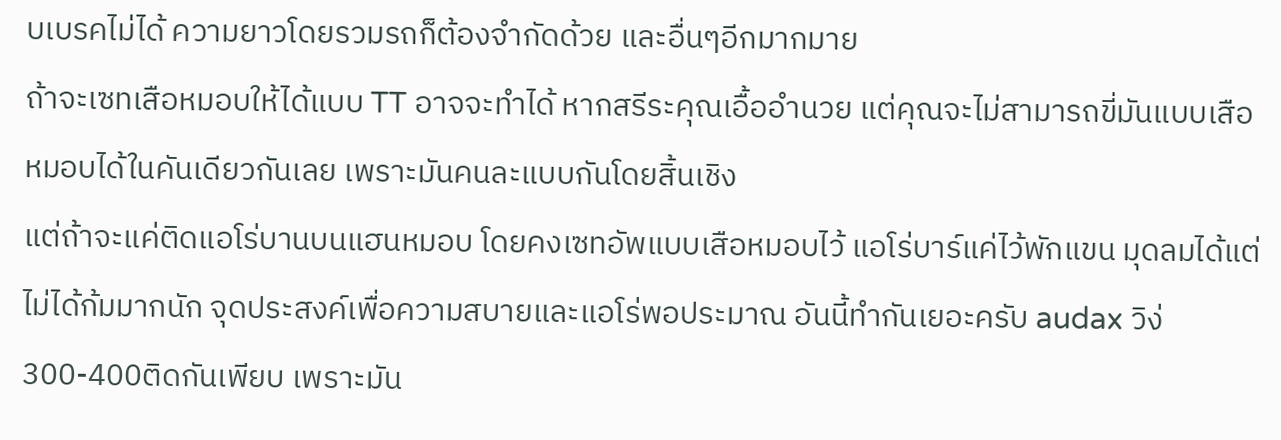บเบรคไม่ได้ ความยาวโดยรวมรถก็ต้องจำกัดด้วย และอื่นๆอีกมากมาย
ถ้าจะเซทเสือหมอบให้ได้แบบ TT อาจจะทำได้ หากสรีระคุณเอื้ออำนวย แต่คุณจะไม่สามารถขี่มันแบบเสือหมอบได้ในคันเดียวกันเลย เพราะมันคนละแบบกันโดยสิ้นเชิง
แต่ถ้าจะแค่ติดแอโร่บานบนแฮนหมอบ โดยคงเซทอัพแบบเสือหมอบไว้ แอโร่บาร์แค่ไว้พักแขน มุดลมได้แต่ไม่ได้ก้มมากนัก จุดประสงค์เพื่อความสบายและแอโร่พอประมาณ อันนี้ทำกันเยอะครับ audax วิง่300-400ติดกันเพียบ เพราะมัน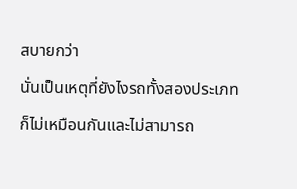สบายกว่า
นั่นเป็นเหตุที่ยังไงรถทั้งสองประเภทก็ไม่เหมือนกันและไม่สามารถ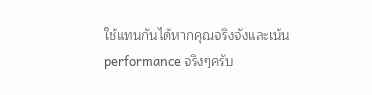ใช้แทนกันได้หากคุณจริงจังและเน้น performance จริงๆครับ